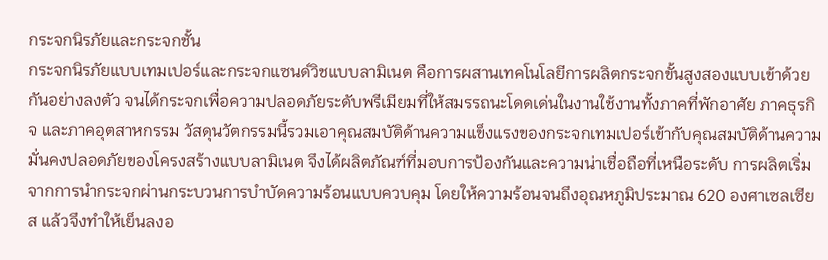กระจกนิรภัยและกระจกชั้น
กระจกนิรภัยแบบเทมเปอร์และกระจกแซนด์วิชแบบลามิเนต คือการผสานเทคโนโลยีการผลิตกระจกขั้นสูงสองแบบเข้าด้วยกันอย่างลงตัว จนได้กระจกเพื่อความปลอดภัยระดับพรีเมียมที่ให้สมรรถนะโดดเด่นในงานใช้งานทั้งภาคที่พักอาศัย ภาคธุรกิจ และภาคอุตสาหกรรม วัสดุนวัตกรรมนี้รวมเอาคุณสมบัติด้านความแข็งแรงของกระจกเทมเปอร์เข้ากับคุณสมบัติด้านความมั่นคงปลอดภัยของโครงสร้างแบบลามิเนต จึงได้ผลิตภัณฑ์ที่มอบการป้องกันและความน่าเชื่อถือที่เหนือระดับ การผลิตเริ่มจากการนำกระจกผ่านกระบวนการบำบัดความร้อนแบบควบคุม โดยให้ความร้อนจนถึงอุณหภูมิประมาณ 620 องศาเซลเซียส แล้วจึงทำให้เย็นลงอ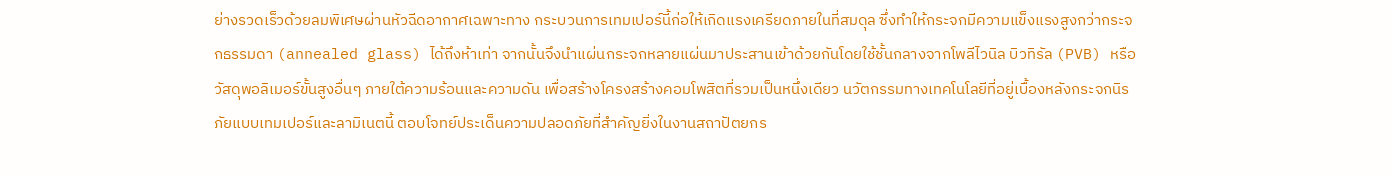ย่างรวดเร็วด้วยลมพิเศษผ่านหัวฉีดอากาศเฉพาะทาง กระบวนการเทมเปอร์นี้ก่อให้เกิดแรงเครียดภายในที่สมดุล ซึ่งทำให้กระจกมีความแข็งแรงสูงกว่ากระจกธรรมดา (annealed glass) ได้ถึงห้าเท่า จากนั้นจึงนำแผ่นกระจกหลายแผ่นมาประสานเข้าด้วยกันโดยใช้ชั้นกลางจากโพลีไวนิล บิวทิรัล (PVB) หรือวัสดุพอลิเมอร์ขั้นสูงอื่นๆ ภายใต้ความร้อนและความดัน เพื่อสร้างโครงสร้างคอมโพสิตที่รวมเป็นหนึ่งเดียว นวัตกรรมทางเทคโนโลยีที่อยู่เบื้องหลังกระจกนิรภัยแบบเทมเปอร์และลามิเนตนี้ ตอบโจทย์ประเด็นความปลอดภัยที่สำคัญยิ่งในงานสถาปัตยกร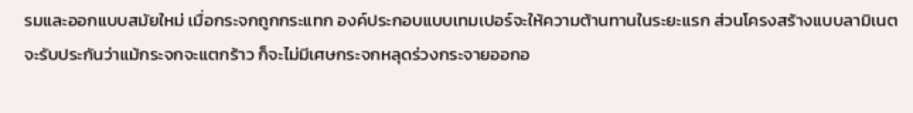รมและออกแบบสมัยใหม่ เมื่อกระจกถูกกระแทก องค์ประกอบแบบเทมเปอร์จะให้ความต้านทานในระยะแรก ส่วนโครงสร้างแบบลามิเนตจะรับประกันว่าแม้กระจกจะแตกร้าว ก็จะไม่มีเศษกระจกหลุดร่วงกระจายออกอ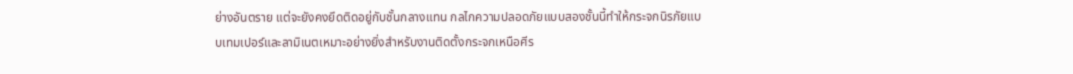ย่างอันตราย แต่จะยังคงยึดติดอยู่กับชั้นกลางแทน กลไกความปลอดภัยแบบสองชั้นนี้ทำให้กระจกนิรภัยแบบเทมเปอร์และลามิเนตเหมาะอย่างยิ่งสำหรับงานติดตั้งกระจกเหนือศีร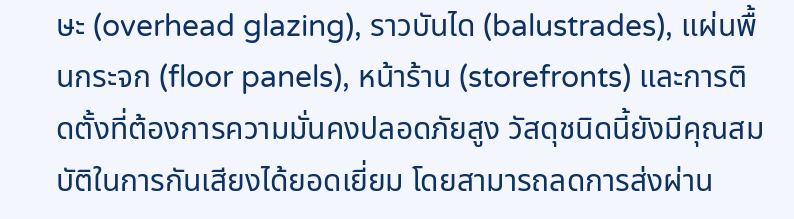ษะ (overhead glazing), ราวบันได (balustrades), แผ่นพื้นกระจก (floor panels), หน้าร้าน (storefronts) และการติดตั้งที่ต้องการความมั่นคงปลอดภัยสูง วัสดุชนิดนี้ยังมีคุณสมบัติในการกันเสียงได้ยอดเยี่ยม โดยสามารถลดการส่งผ่าน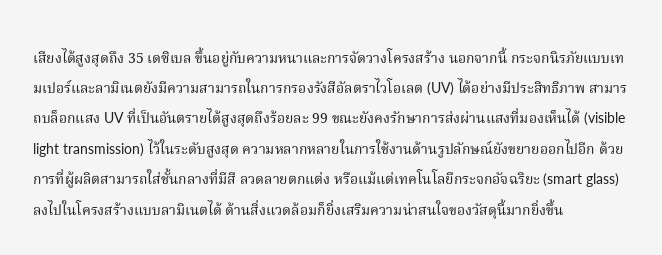เสียงได้สูงสุดถึง 35 เดซิเบล ขึ้นอยู่กับความหนาและการจัดวางโครงสร้าง นอกจากนี้ กระจกนิรภัยแบบเทมเปอร์และลามิเนตยังมีความสามารถในการกรองรังสีอัลตราไวโอเลต (UV) ได้อย่างมีประสิทธิภาพ สามารถบล็อกแสง UV ที่เป็นอันตรายได้สูงสุดถึงร้อยละ 99 ขณะยังคงรักษาการส่งผ่านแสงที่มองเห็นได้ (visible light transmission) ไว้ในระดับสูงสุด ความหลากหลายในการใช้งานด้านรูปลักษณ์ยังขยายออกไปอีก ด้วยการที่ผู้ผลิตสามารถใส่ชั้นกลางที่มีสี ลวดลายตกแต่ง หรือแม้แต่เทคโนโลยีกระจกอัจฉริยะ (smart glass) ลงไปในโครงสร้างแบบลามิเนตได้ ด้านสิ่งแวดล้อมก็ยิ่งเสริมความน่าสนใจของวัสดุนี้มากยิ่งขึ้น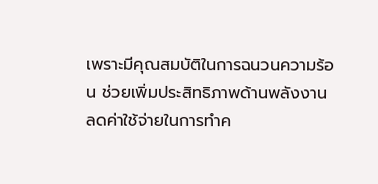เพราะมีคุณสมบัติในการฉนวนความร้อน ช่วยเพิ่มประสิทธิภาพด้านพลังงาน ลดค่าใช้จ่ายในการทำค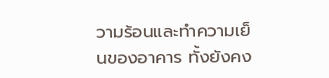วามร้อนและทำความเย็นของอาคาร ทั้งยังคง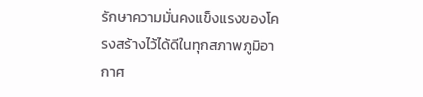รักษาความมั่นคงแข็งแรงของโครงสร้างไว้ได้ดีในทุกสภาพภูมิอากาศ